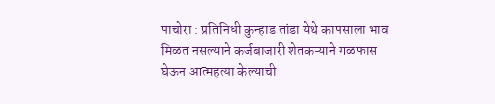पाचोरा : प्रतिनिधी कुन्हाड तांडा येथे कापसाला भाव मिळत नसल्याने कर्जबाजारी शेतकऱ्याने गळफास घेऊन आत्महत्या केल्याची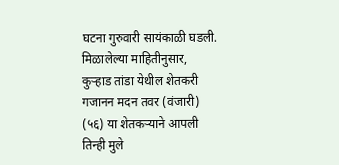घटना गुरुवारी सायंकाळी घडली. मिळालेल्या माहितीनुसार, कुऱ्हाड तांडा येथील शेतकरी गजानन मदन तवर (वंजारी) (५६) या शेतकऱ्याने आपली तिन्ही मुले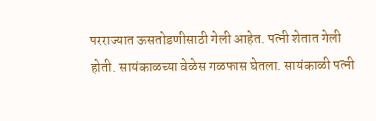परराज्यात ऊसतोडणीसाठी गेली आहेत. पत्नी शेतात गेली होती. सायंकाळच्या वेळेस गळफास घेतला. सायंकाळी पत्नी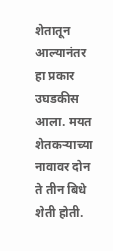शेतातून आल्यानंतर हा प्रकार उघडकीस आला. मयत शेतकऱ्याच्या नावावर दोन ते तीन बिधे शेती होती.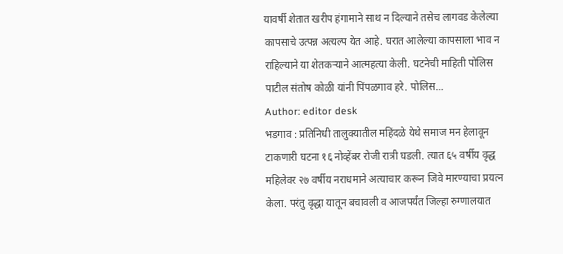यावर्षी शेतात खरीप हंगामाने साथ न दिल्याने तसेच लागवड केलेल्या कापसाचे उत्पन्न अत्यल्प येत आहे. घरात आलेल्या कापसाला भाव न राहिल्याने या शेतकऱ्याने आत्महत्या केली. घटनेची माहिती पोलिस पाटील संतोष कोळी यांनी पिंपळगाव हरे. पोलिस…
Author: editor desk
भडगाव : प्रतिनिधी तालुक्यातील महिंदळे येथे समाज मन हेलावून टाकणारी घटना १६ नोव्हेंबर रोजी रात्री घडली. त्यात ६५ वर्षीय वृद्ध महिलेवर २७ वर्षीय नराधमाने अत्याचार करून जिवे मारण्याचा प्रयत्न केला. परंतु वृद्धा यातून बचावली व आजपर्यंत जिल्हा रुग्णालयात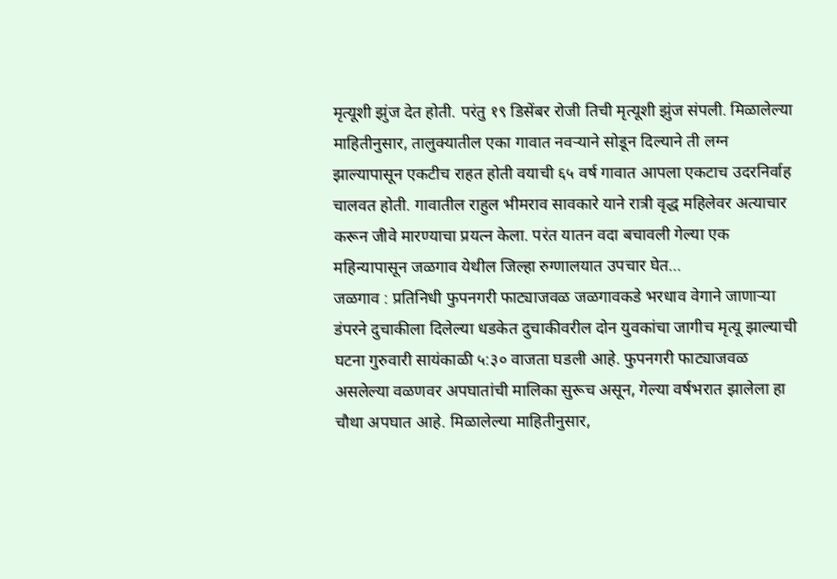मृत्यूशी झुंज देत होती. परंतु १९ डिसेंबर रोजी तिची मृत्यूशी झुंज संपली. मिळालेल्या माहितीनुसार, तालुक्यातील एका गावात नवऱ्याने सोडून दिल्याने ती लग्न झाल्यापासून एकटीच राहत होती वयाची ६५ वर्ष गावात आपला एकटाच उदरनिर्वाह चालवत होती. गावातील राहुल भीमराव सावकारे याने रात्री वृद्ध महिलेवर अत्याचार करून जीवे मारण्याचा प्रयत्न केला. परंत यातन वदा बचावली गेल्या एक महिन्यापासून जळगाव येथील जिल्हा रुग्णालयात उपचार घेत…
जळगाव : प्रतिनिधी फुपनगरी फाट्याजवळ जळगावकडे भरधाव वेगाने जाणाऱ्या डंपरने दुचाकीला दिलेल्या धडकेत दुचाकीवरील दोन युवकांचा जागीच मृत्यू झाल्याची घटना गुरुवारी सायंकाळी ५:३० वाजता घडली आहे. फुपनगरी फाट्याजवळ असलेल्या वळणवर अपघातांची मालिका सुरूच असून, गेल्या वर्षभरात झालेला हा चौथा अपघात आहे. मिळालेल्या माहितीनुसार,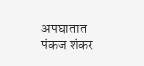अपघातात पंकज शंकर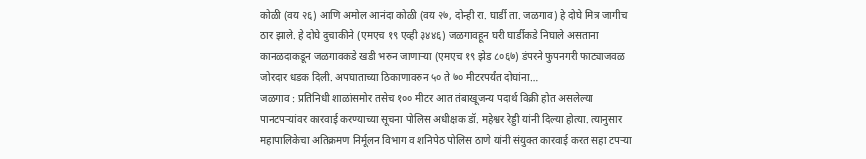कोळी (वय २६) आणि अमोल आनंदा कोळी (वय २७, दोन्ही रा. घार्डी ता. जळगाव) हे दोघे मित्र जागीच ठार झाले. हे दोघे दुचाकीने (एमएच १९ एव्ही ३४४६) जळगावहून घरी घार्डीकडे निघाले असताना कानळदाकडून जळगावकडे खडी भरुन जाणाऱ्या (एमएच १९ झेड ८०६७) डंपरने फुपनगरी फाट्याजवळ जोरदार धडक दिली. अपघाताच्या ठिकाणावरुन ५० ते ७० मीटरपर्यंत दोघांना…
जळगाव : प्रतिनिधी शाळांसमोर तसेच १०० मीटर आत तंबाखूजन्य पदार्थ विक्री होत असलेल्या पानटपऱ्यांवर कारवाई करण्याच्या सूचना पोलिस अधीक्षक डॉ. महेश्वर रेड्डी यांनी दिल्या होत्या. त्यानुसार महापालिकेचा अतिक्रमण निर्मूलन विभाग व शनिपेठ पोलिस ठाणे यांनी संयुक्त कारवाई करत सहा टपऱ्या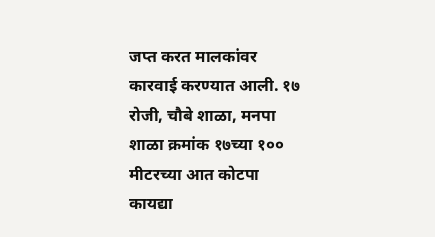जप्त करत मालकांवर कारवाई करण्यात आली. १७ रोजी, चौबे शाळा, मनपा शाळा क्रमांक १७च्या १०० मीटरच्या आत कोटपा कायद्या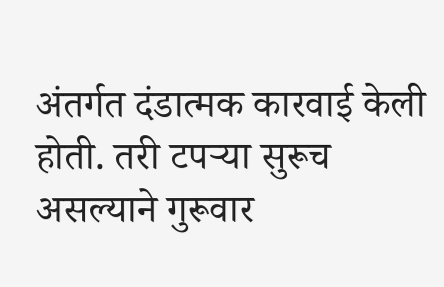अंतर्गत दंडात्मक कारवाई केली होती. तरी टपऱ्या सुरूच असल्याने गुरूवार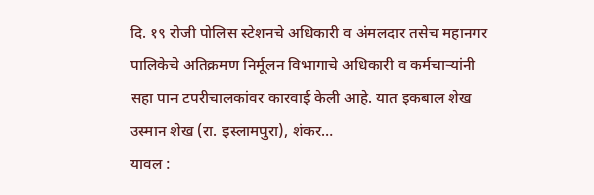दि. १९ रोजी पोलिस स्टेशनचे अधिकारी व अंमलदार तसेच महानगर पालिकेचे अतिक्रमण निर्मूलन विभागाचे अधिकारी व कर्मचाऱ्यांनी सहा पान टपरीचालकांवर कारवाई केली आहे. यात इकबाल शेख उस्मान शेख (रा. इस्लामपुरा), शंकर…
यावल :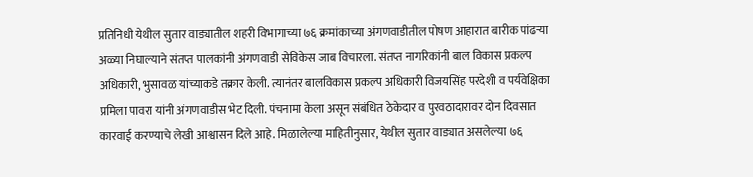प्रतिनिधी येथील सुतार वाड्यातील शहरी विभागाच्या ७६ क्रमांकाच्या अंगणवाडीतील पोषण आहारात बारीक पांढऱ्या अळ्या निघाल्याने संतप्त पालकांनी अंगणवाडी सेविकेस जाब विचारला. संतप्त नागरिकांनी बाल विकास प्रकल्प अधिकारी, भुसावळ यांच्याकडे तक्रार केली. त्यानंतर बालविकास प्रकल्प अधिकारी विजयसिंह परदेशी व पर्यवेक्षिका प्रमिला पावरा यांनी अंगणवाडीस भेट दिली. पंचनामा केला असून संबंधित ठेकेदार व पुरवठादारावर दोन दिवसात कारवाई करण्याचे लेखी आश्वासन दिले आहे. मिळालेल्या माहितीनुसार, येथील सुतार वाड्यात असलेल्या ७६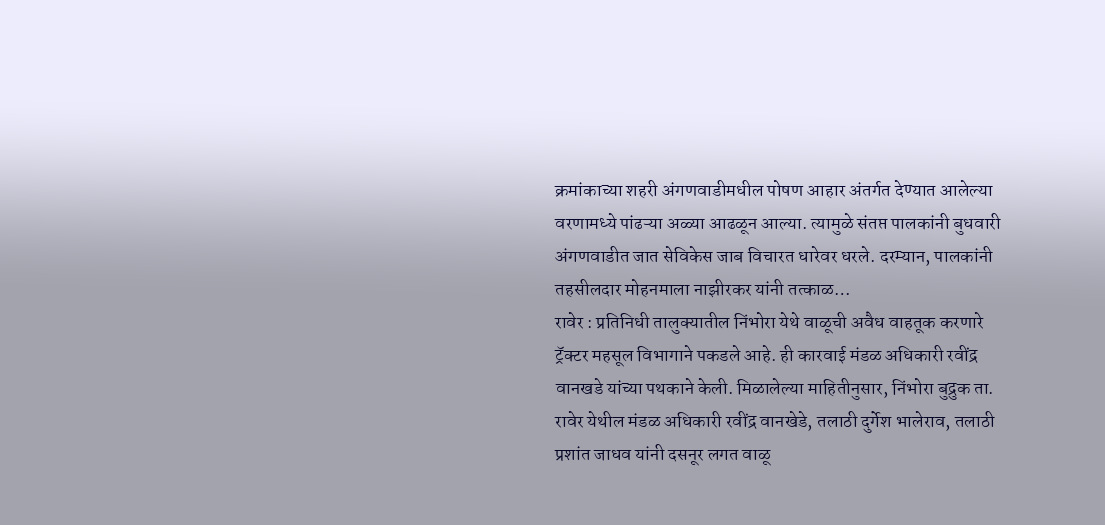क्रमांकाच्या शहरी अंगणवाडीमधील पोषण आहार अंतर्गत देण्यात आलेल्या वरणामध्ये पांढऱ्या अळ्या आढळून आल्या. त्यामुळे संतप्त पालकांनी बुधवारी अंगणवाडीत जात सेविकेस जाब विचारत धारेवर धरले. दरम्यान, पालकांनी तहसीलदार मोहनमाला नाझीरकर यांनी तत्काळ…
रावेर : प्रतिनिधी तालुक्यातील निंभोरा येथे वाळूची अवैध वाहतूक करणारे ट्रॅक्टर महसूल विभागाने पकडले आहे. ही कारवाई मंडळ अधिकारी रवींद्र वानखडे यांच्या पथकाने केली. मिळालेल्या माहितीनुसार, निंभोरा बुद्रुक ता. रावेर येथील मंडळ अधिकारी रवींद्र वानखेडे, तलाठी दुर्गेश भालेराव, तलाठी प्रशांत जाधव यांनी दसनूर लगत वाळू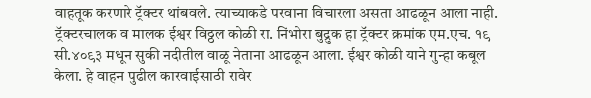वाहतूक करणारे ट्रॅक्टर थांबवले. त्याच्याकडे परवाना विचारला असता आढळून आला नाही. ट्रॅक्टरचालक व मालक ईश्वर विठ्ठल कोळी रा. निंभोरा बुद्रुक हा ट्रॅक्टर क्रमांक एम.एच. १९ सी.४०९३ मधून सुकी नदीतील वाळू नेताना आढळून आला. ईश्वर कोळी याने गुन्हा कबूल केला. हे वाहन पुढील कारवाईसाठी रावेर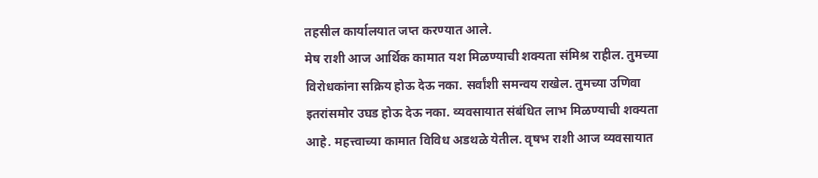तहसील कार्यालयात जप्त करण्यात आले.
मेष राशी आज आर्थिक कामात यश मिळण्याची शक्यता संमिश्र राहील. तुमच्या विरोधकांना सक्रिय होऊ देऊ नका. सर्वांशी समन्वय राखेल. तुमच्या उणिवा इतरांसमोर उघड होऊ देऊ नका. व्यवसायात संबंधित लाभ मिळण्याची शक्यता आहे. महत्त्वाच्या कामात विविध अडथळे येतील. वृषभ राशी आज व्यवसायात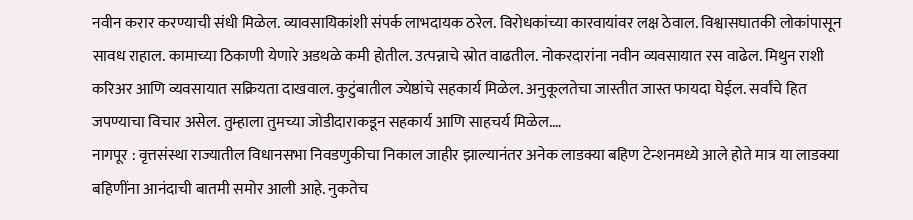नवीन करार करण्याची संधी मिळेल. व्यावसायिकांशी संपर्क लाभदायक ठरेल. विरोधकांच्या कारवायांवर लक्ष ठेवाल. विश्वासघातकी लोकांपासून सावध राहाल. कामाच्या ठिकाणी येणारे अडथळे कमी होतील. उत्पन्नाचे स्रोत वाढतील. नोकरदारांना नवीन व्यवसायात रस वाढेल. मिथुन राशी करिअर आणि व्यवसायात सक्रियता दाखवाल. कुटुंबातील ज्येष्ठांचे सहकार्य मिळेल. अनुकूलतेचा जास्तीत जास्त फायदा घेईल. सर्वांचे हित जपण्याचा विचार असेल. तुम्हाला तुमच्या जोडीदाराकडून सहकार्य आणि साहचर्य मिळेल.…
नागपूर : वृत्तसंस्था राज्यातील विधानसभा निवडणुकीचा निकाल जाहीर झाल्यानंतर अनेक लाडक्या बहिण टेन्शनमध्ये आले होते मात्र या लाडक्या बहिणींना आनंदाची बातमी समोर आली आहे. नुकतेच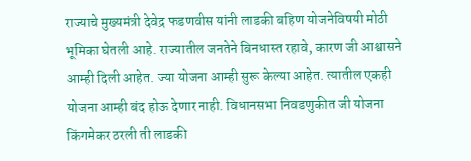राज्याचे मुख्यमंत्री देवेद्र फडणवीस यांनी लाडकी बहिण योजनेविषयी मोठी भूमिका घेतली आहे. राज्यातील जनतेने बिनधास्त रहावे, कारण जी आश्वासने आम्ही दिली आहेत. ज्या योजना आम्ही सुरू केल्या आहेत. त्यातील एकही योजना आम्ही बंद होऊ देणार नाही. विधानसभा निवडणुकीत जी योजना किंगमेकर ठरली ती लाडकी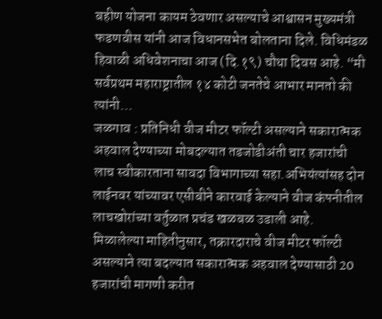बहीण योजना कायम ठेवणार असल्याचे आश्वासन मुख्यमंत्री फडणवीस यांनी आज विधानसभेत बोलताना दिले. विधिमंडळ हिवाळी अधिवेशनाचा आज (दि.१९) चौथा दिवस आहे. “मी सर्वप्रथम महाराष्ट्रातील १४ कोटी जनतेचे आभार मानतो की त्यांनी…
जळगाव : प्रतिनिधी वीज मीटर फॉल्टी असल्याने सकारात्मक अहवाल देण्याच्या मोबदल्यात तडजोडीअंती चार हजारांची लाच स्वीकारताना सावदा विभागाच्या सहा.अभियंत्यांसह दोन लाईनवर यांच्यावर एसीबीने कारवाई केल्याने वीज कंपनीतील लाचखोरांच्या वर्तुळात प्रचंड खळबळ उडाली आहे. मिळालेल्या माहितीनुसार, तक्रारदाराचे वीज मीटर फॉल्टी असल्याने त्या बदल्यात सकारात्मक अहवाल देण्यासाठी 20 हजारांची मागणी करीत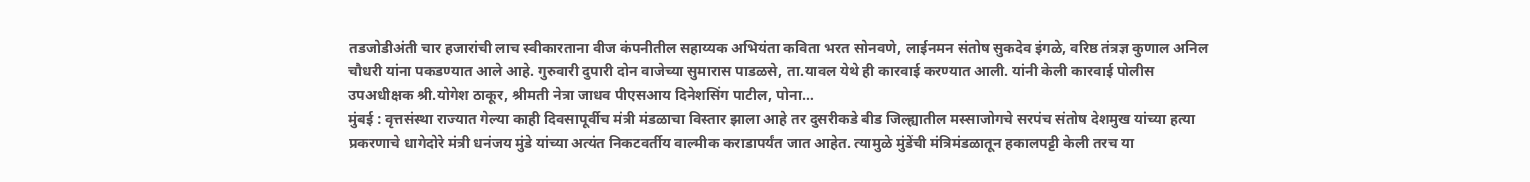तडजोडीअंती चार हजारांची लाच स्वीकारताना वीज कंपनीतील सहाय्यक अभियंता कविता भरत सोनवणे, लाईनमन संतोष सुकदेव इंगळे, वरिष्ठ तंत्रज्ञ कुणाल अनिल चौधरी यांना पकडण्यात आले आहे. गुरुवारी दुपारी दोन वाजेच्या सुमारास पाडळसे, ता.यावल येथे ही कारवाई करण्यात आली. यांनी केली कारवाई पोलीस उपअधीक्षक श्री.योगेश ठाकूर, श्रीमती नेत्रा जाधव पीएसआय दिनेशसिंग पाटील, पोना…
मुंबई : वृत्तसंस्था राज्यात गेल्या काही दिवसापूर्वीच मंत्री मंडळाचा विस्तार झाला आहे तर दुसरीकडे बीड जिल्ह्यातील मस्साजोगचे सरपंच संतोष देशमुख यांच्या हत्या प्रकरणाचे धागेदोरे मंत्री धनंजय मुंडे यांच्या अत्यंत निकटवर्तीय वाल्मीक कराडापर्यंत जात आहेत. त्यामुळे मुंडेंची मंत्रिमंडळातून हकालपट्टी केली तरच या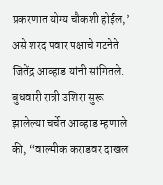प्रकरणात योग्य चौकशी होईल,’ असे शरद पवार पक्षाचे गटनेते जितेंद्र आव्हाड यांनी सांगितले. बुधवारी रात्री उशिरा सुरू झालेल्या चर्चेत आव्हाड म्हणाले की, “वाल्मीक कराडवर दाखल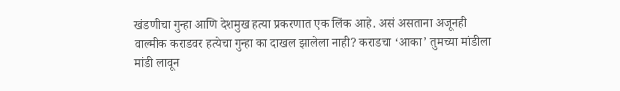खंडणीचा गुन्हा आणि देशमुख हत्या प्रकरणात एक लिंक आहे. असं असताना अजूनही वाल्मीक कराडवर हत्येचा गुन्हा का दाखल झालेला नाही? कराडचा ‘आका’ तुमच्या मांडीला मांडी लावून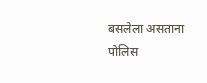बसलेला असताना पोलिस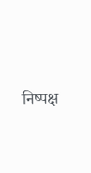निष्पक्ष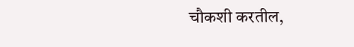चौकशी करतील,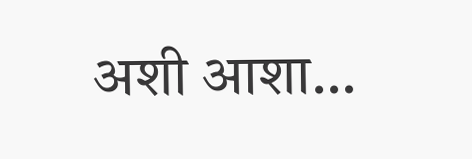अशी आशा…